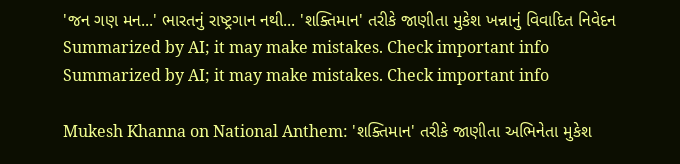'જન ગણ મન...' ભારતનું રાષ્ટ્રગાન નથી... 'શક્તિમાન' તરીકે જાણીતા મુકેશ ખન્નાનું વિવાદિત નિવેદન
Summarized by AI; it may make mistakes. Check important info
Summarized by AI; it may make mistakes. Check important info

Mukesh Khanna on National Anthem: 'શક્તિમાન' તરીકે જાણીતા અભિનેતા મુકેશ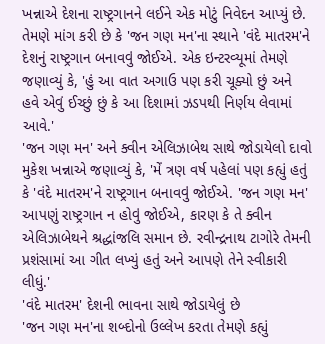ખન્નાએ દેશના રાષ્ટ્રગાનને લઈને એક મોટું નિવેદન આપ્યું છે. તેમણે માંગ કરી છે કે 'જન ગણ મન'ના સ્થાને 'વંદે માતરમ'ને દેશનું રાષ્ટ્રગાન બનાવવું જોઈએ. એક ઇન્ટરવ્યૂમાં તેમણે જણાવ્યું કે, 'હું આ વાત અગાઉ પણ કરી ચૂક્યો છું અને હવે એવું ઈચ્છું છું કે આ દિશામાં ઝડપથી નિર્ણય લેવામાં આવે.'
'જન ગણ મન' અને ક્વીન એલિઝાબેથ સાથે જોડાયેલો દાવો
મુકેશ ખન્નાએ જણાવ્યું કે, 'મેં ત્રણ વર્ષ પહેલાં પણ કહ્યું હતું કે 'વંદે માતરમ'ને રાષ્ટ્રગાન બનાવવું જોઈએ. 'જન ગણ મન' આપણું રાષ્ટ્રગાન ન હોવું જોઈએ, કારણ કે તે ક્વીન એલિઝાબેથને શ્રદ્ધાંજલિ સમાન છે. રવીન્દ્રનાથ ટાગોરે તેમની પ્રશંસામાં આ ગીત લખ્યું હતું અને આપણે તેને સ્વીકારી લીધું.'
'વંદે માતરમ' દેશની ભાવના સાથે જોડાયેલું છે
'જન ગણ મન'ના શબ્દોનો ઉલ્લેખ કરતા તેમણે કહ્યું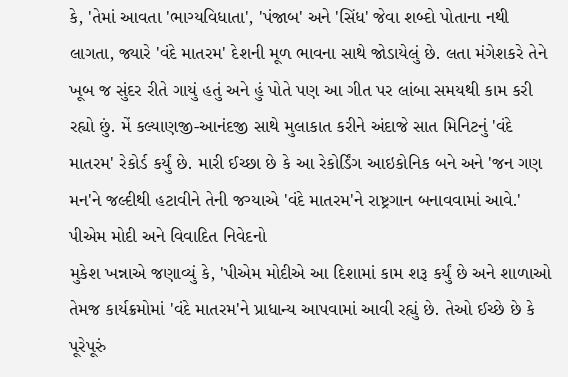કે, 'તેમાં આવતા 'ભાગ્યવિધાતા', 'પંજાબ' અને 'સિંધ' જેવા શબ્દો પોતાના નથી લાગતા, જ્યારે 'વંદે માતરમ' દેશની મૂળ ભાવના સાથે જોડાયેલું છે. લતા મંગેશકરે તેને ખૂબ જ સુંદર રીતે ગાયું હતું અને હું પોતે પણ આ ગીત પર લાંબા સમયથી કામ કરી રહ્યો છું. મેં કલ્યાણજી-આનંદજી સાથે મુલાકાત કરીને અંદાજે સાત મિનિટનું 'વંદે માતરમ' રેકોર્ડ કર્યું છે. મારી ઈચ્છા છે કે આ રેકોર્ડિંગ આઇકોનિક બને અને 'જન ગણ મન'ને જલ્દીથી હટાવીને તેની જગ્યાએ 'વંદે માતરમ'ને રાષ્ટ્રગાન બનાવવામાં આવે.'
પીએમ મોદી અને વિવાદિત નિવેદનો
મુકેશ ખન્નાએ જણાવ્યું કે, 'પીએમ મોદીએ આ દિશામાં કામ શરૂ કર્યું છે અને શાળાઓ તેમજ કાર્યક્રમોમાં 'વંદે માતરમ'ને પ્રાધાન્ય આપવામાં આવી રહ્યું છે. તેઓ ઈચ્છે છે કે પૂરેપૂરું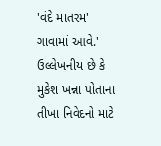'વંદે માતરમ' ગાવામાં આવે.'
ઉલ્લેખનીય છે કે મુકેશ ખન્ના પોતાના તીખા નિવેદનો માટે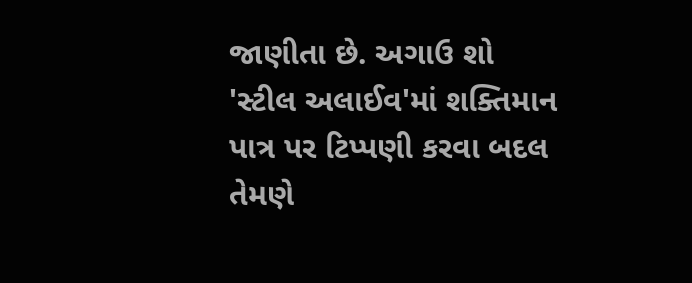જાણીતા છે. અગાઉ શો 'સ્ટીલ અલાઈવ'માં શક્તિમાન પાત્ર પર ટિપ્પણી કરવા બદલ તેમણે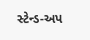સ્ટેન્ડ-અપ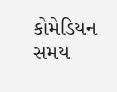કોમેડિયન સમય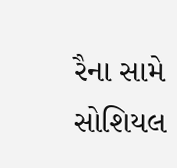રૈના સામે સોશિયલ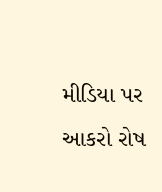મીડિયા પર આકરો રોષ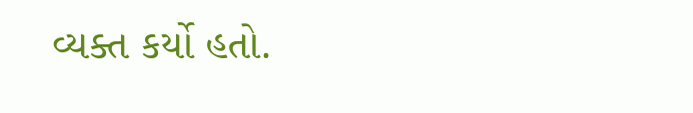વ્યક્ત કર્યો હતો.